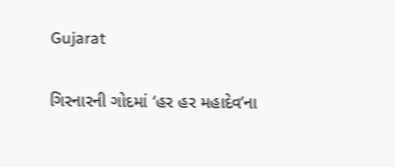Gujarat

ગિરનારની ગોદમાં ‘હર હર મહાદેવ’ના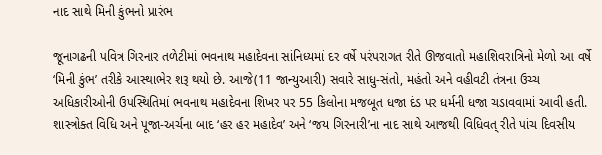નાદ સાથે મિની કુંભનો પ્રારંભ

જૂનાગઢની પવિત્ર ગિરનાર તળેટીમાં ભવનાથ મહાદેવના સાંનિધ્યમાં દર વર્ષે પરંપરાગત રીતે ઊજવાતો મહાશિવરાત્રિનો મેળો આ વર્ષે ‘મિની કુંભ’ તરીકે આસ્થાભેર શરૂ થયો છે. આજે(11 જાન્યુઆરી) સવારે સાધુ-સંતો, મહંતો અને વહીવટી તંત્રના ઉચ્ચ અધિકારીઓની ઉપસ્થિતિમાં ભવનાથ મહાદેવના શિખર પર 55 કિલોના મજબૂત ધજા દંડ પર ધર્મની ધજા ચડાવવામાં આવી હતી. શાસ્ત્રોક્ત વિધિ અને પૂજા-અર્ચના બાદ ‘હર હર મહાદેવ’ અને ‘જય ગિરનારી’ના નાદ સાથે આજથી વિધિવત્ રીતે પાંચ દિવસીય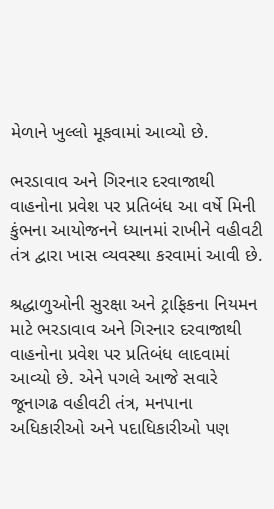મેળાને ખુલ્લો મૂકવામાં આવ્યો છે.

ભરડાવાવ અને ગિરનાર દરવાજાથી વાહનોના પ્રવેશ પર પ્રતિબંધ આ વર્ષે મિની કુંભના આયોજનને ધ્યાનમાં રાખીને વહીવટી તંત્ર દ્વારા ખાસ વ્યવસ્થા કરવામાં આવી છે.

શ્રદ્ધાળુઓની સુરક્ષા અને ટ્રાફિકના નિયમન માટે ભરડાવાવ અને ગિરનાર દરવાજાથી વાહનોના પ્રવેશ પર પ્રતિબંધ લાદવામાં આવ્યો છે. એને પગલે આજે સવારે જૂનાગઢ વહીવટી તંત્ર, મનપાના અધિકારીઓ અને પદાધિકારીઓ પણ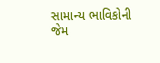સામાન્ય ભાવિકોની જેમ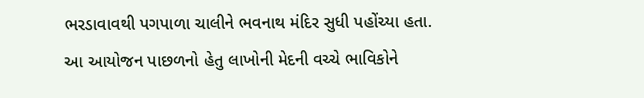ભરડાવાવથી પગપાળા ચાલીને ભવનાથ મંદિર સુધી પહોંચ્યા હતા. આ આયોજન પાછળનો હેતુ લાખોની મેદની વચ્ચે ભાવિકોને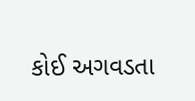કોઈ અગવડતા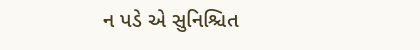ન પડે એ સુનિશ્ચિત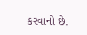કરવાનો છે.